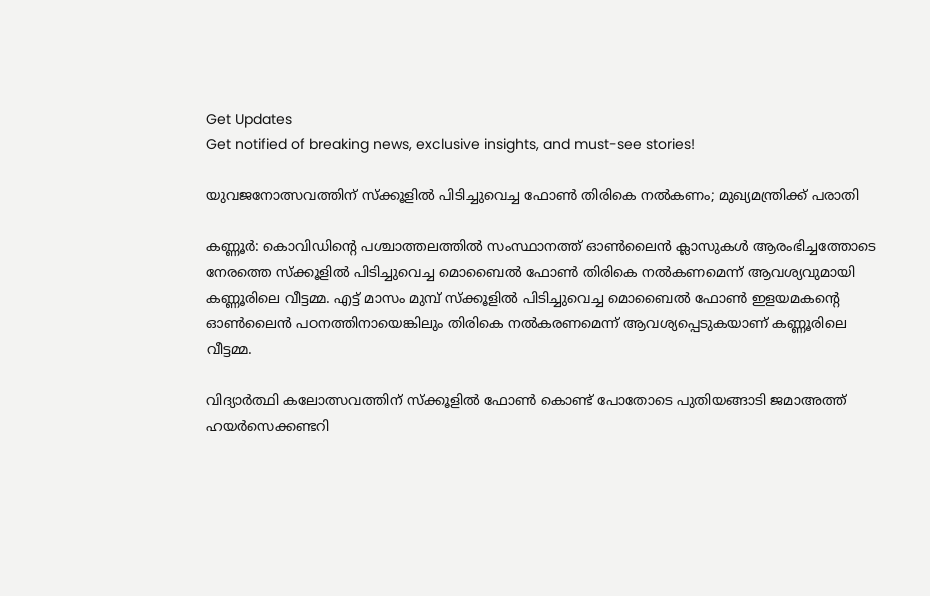Get Updates
Get notified of breaking news, exclusive insights, and must-see stories!

യുവജനോത്സവത്തിന് സ്‌ക്കൂളില്‍ പിടിച്ചുവെച്ച ഫോണ്‍ തിരികെ നല്‍കണം; മുഖ്യമന്ത്രിക്ക് പരാതി

കണ്ണൂര്‍: കൊവിഡിന്റെ പശ്ചാത്തലത്തില്‍ സംസ്ഥാനത്ത് ഓണ്‍ലൈന്‍ ക്ലാസുകള്‍ ആരംഭിച്ചത്തോടെ നേരത്തെ സ്‌ക്കൂളില്‍ പിടിച്ചുവെച്ച മൊബൈല്‍ ഫോണ്‍ തിരികെ നല്‍കണമെന്ന് ആവശ്യവുമായി കണ്ണൂരിലെ വീട്ടമ്മ. എട്ട് മാസം മുമ്പ് സ്ക്കൂളില്‍ പിടിച്ചുവെച്ച മൊബൈല്‍ ഫോണ്‍ ഇളയമകന്റെ ഓണ്‍ലൈന്‍ പഠനത്തിനായെങ്കിലും തിരികെ നല്‍കരണമെന്ന് ആവശ്യപ്പെടുകയാണ് കണ്ണൂരിലെ വീട്ടമ്മ.

വിദ്യാര്‍ത്ഥി കലോത്സവത്തിന് സ്‌ക്കൂളില്‍ ഫോണ്‍ കൊണ്ട് പോതോടെ പുതിയങ്ങാടി ജമാഅത്ത് ഹയര്‍സെക്കണ്ടറി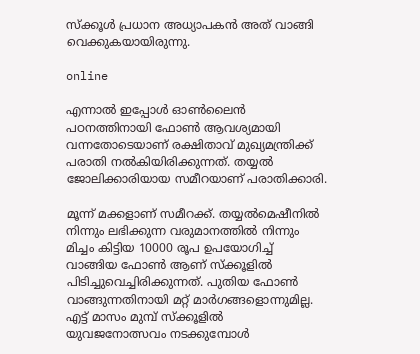സ്‌ക്കൂള്‍ പ്രധാന അധ്യാപകന്‍ അത് വാങ്ങി വെക്കുകയായിരുന്നു.

online

എന്നാല്‍ ഇപ്പോള്‍ ഓണ്‍ലൈന്‍ പഠനത്തിനായി ഫോണ്‍ ആവശ്യമായി വന്നതോടെയാണ് രക്ഷിതാവ് മുഖ്യമന്ത്രിക്ക് പരാതി നല്‍കിയിരിക്കുന്നത്. തയ്യല്‍ ജോലിക്കാരിയായ സമീറയാണ് പരാതിക്കാരി.

മൂന്ന് മക്കളാണ് സമീറക്ക്. തയ്യല്‍മെഷീനില്‍ നിന്നും ലഭിക്കുന്ന വരുമാനത്തില്‍ നിന്നും മിച്ചം കിട്ടിയ 10000 രൂപ ഉപയോഗിച്ച് വാങ്ങിയ ഫോണ്‍ ആണ് സ്ക്കൂളില്‍ പിടിച്ചുവെച്ചിരിക്കുന്നത്. പുതിയ ഫോണ്‍ വാങ്ങുന്നതിനായി മറ്റ് മാര്‍ഗങ്ങളൊന്നുമില്ല. എട്ട് മാസം മുമ്പ് സ്‌ക്കൂളില്‍ യുവജനോത്സവം നടക്കുമ്പോള്‍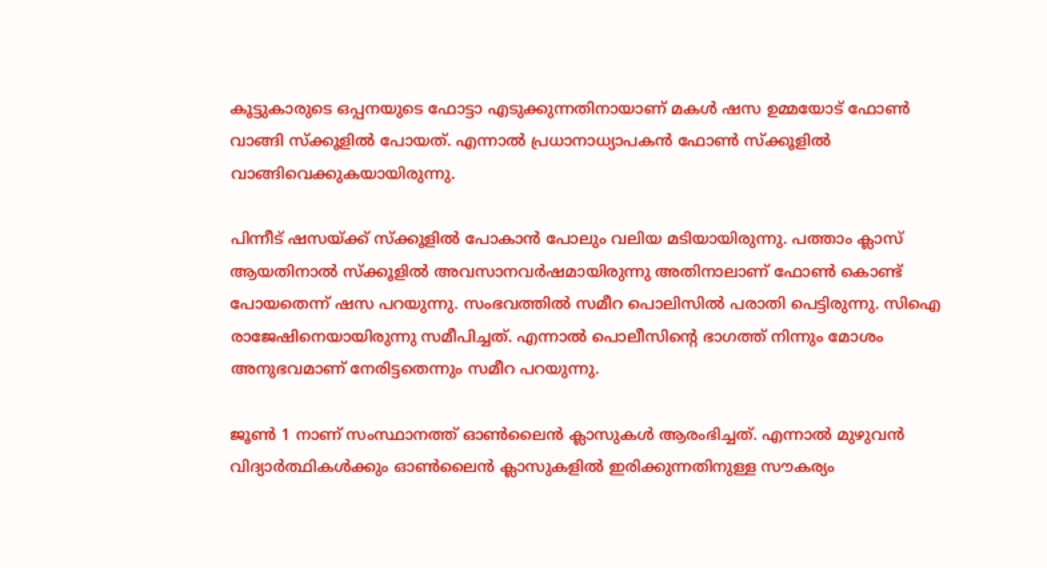കൂട്ടുകാരുടെ ഒപ്പനയുടെ ഫോട്ടാ എടുക്കുന്നതിനായാണ് മകള്‍ ഷസ ഉമ്മയോട് ഫോണ്‍ വാങ്ങി സ്‌ക്കൂളില്‍ പോയത്. എന്നാല്‍ പ്രധാനാധ്യാപകന്‍ ഫോണ്‍ സ്‌ക്കൂളില്‍ വാങ്ങിവെക്കുകയായിരുന്നു.

പിന്നീട് ഷസയ്ക്ക് സ്‌ക്കൂളില്‍ പോകാന്‍ പോലും വലിയ മടിയായിരുന്നു. പത്താം ക്ലാസ് ആയതിനാല്‍ സ്‌ക്കൂളില്‍ അവസാനവര്‍ഷമായിരുന്നു അതിനാലാണ് ഫോണ്‍ കൊണ്ട് പോയതെന്ന് ഷസ പറയുന്നു. സംഭവത്തില്‍ സമീറ പൊലിസില്‍ പരാതി പെട്ടിരുന്നു. സിഐ രാജേഷിനെയായിരുന്നു സമീപിച്ചത്. എന്നാല്‍ പൊലീസിന്റെ ഭാഗത്ത് നിന്നും മോശം അനുഭവമാണ് നേരിട്ടതെന്നും സമീറ പറയുന്നു.

ജൂണ്‍ 1 നാണ് സംസ്ഥാനത്ത് ഓണ്‍ലൈന്‍ ക്ലാസുകള്‍ ആരംഭിച്ചത്. എന്നാല്‍ മുഴുവന്‍ വിദ്യാര്‍ത്ഥികള്‍ക്കും ഓണ്‍ലൈന്‍ ക്ലാസുകളില്‍ ഇരിക്കുന്നതിനുള്ള സൗകര്യം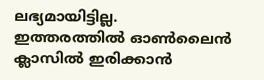ലഭ്യമായിട്ടില്ല. ഇത്തരത്തില്‍ ഓണ്‍ലൈന്‍ ക്ലാസില്‍ ഇരിക്കാന്‍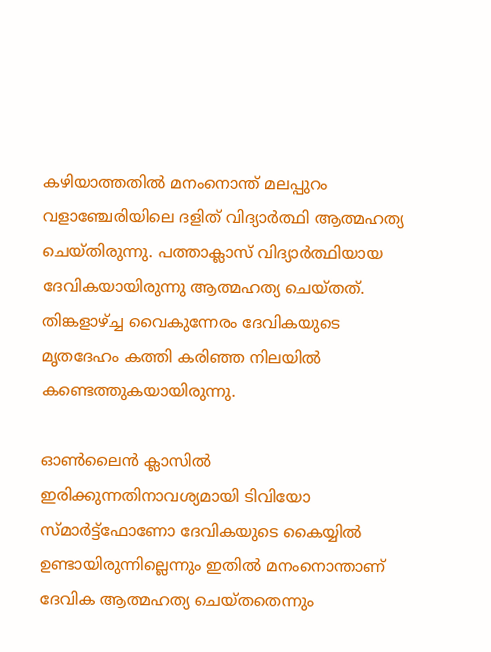കഴിയാത്തതില്‍ മനംനൊന്ത് മലപ്പുറം വളാഞ്ചേരിയിലെ ദളിത് വിദ്യാര്‍ത്ഥി ആത്മഹത്യ ചെയ്തിരുന്നു. പത്താക്ലാസ് വിദ്യാര്‍ത്ഥിയായ ദേവികയായിരുന്നു ആത്മഹത്യ ചെയ്തത്. തിങ്കളാഴ്ച്ച വൈകുന്നേരം ദേവികയുടെ മൃതദേഹം കത്തി കരിഞ്ഞ നിലയില്‍ കണ്ടെത്തുകയായിരുന്നു.

ഓണ്‍ലൈന്‍ ക്ലാസില്‍ ഇരിക്കുന്നതിനാവശ്യമായി ടിവിയോ സ്മാര്‍ട്ട്‌ഫോണോ ദേവികയുടെ കൈയ്യില്‍ ഉണ്ടായിരുന്നില്ലെന്നും ഇതില്‍ മനംനൊന്താണ് ദേവിക ആത്മഹത്യ ചെയ്തതെന്നും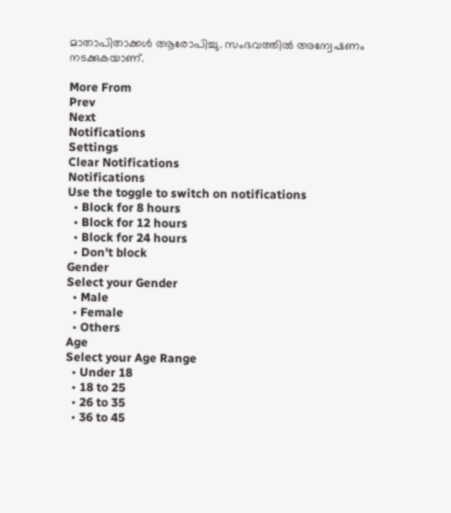മാതാപിതാക്കള്‍ ആരോപിച്ചു. സംഭവത്തില്‍ അന്വേഷണം നടക്കുകയാണ്.

More From
Prev
Next
Notifications
Settings
Clear Notifications
Notifications
Use the toggle to switch on notifications
  • Block for 8 hours
  • Block for 12 hours
  • Block for 24 hours
  • Don't block
Gender
Select your Gender
  • Male
  • Female
  • Others
Age
Select your Age Range
  • Under 18
  • 18 to 25
  • 26 to 35
  • 36 to 45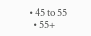• 45 to 55
  • 55+